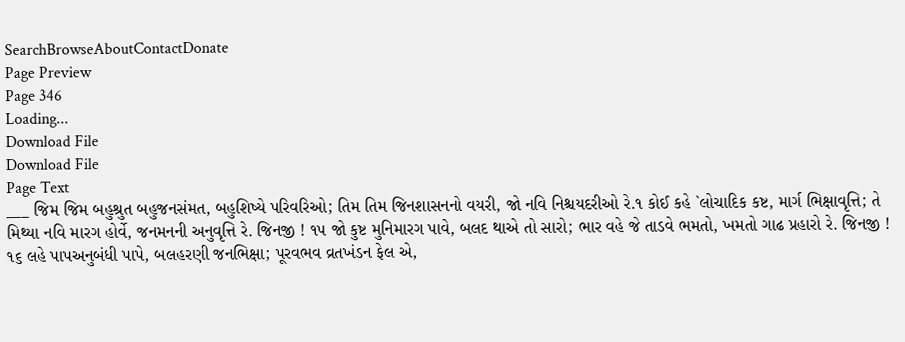SearchBrowseAboutContactDonate
Page Preview
Page 346
Loading...
Download File
Download File
Page Text
___ જિમ જિમ બહુશ્રુત બહુજનસંમત, બહુશિષ્યે પરિવરિઓ; તિમ તિમ જિનશાસનનો વયરી, જો નવિ નિશ્ચયદરીઓ રે.૧ કોઈ કહે `લોચાદિક કષ્ટ, માર્ગ ભિક્ષાવૃત્તિ; તે મિથ્યા નવિ મારગ હોર્વે, જનમનની અનુવૃત્તિ રે. જિનજી ! ૧૫ જો કુષ્ટ મુનિમારગ પાવે, બલદ થાએ તો સારો; ભાર વહે જે તાડવે ભમતો, ખમતો ગાઢ પ્રહારો રે. જિનજી ! ૧૬ લહે પાપઅનુબંધી પાપે, બલહરણી જનભિક્ષા; પૂરવભવ વ્રતખંડન ફેલ એ,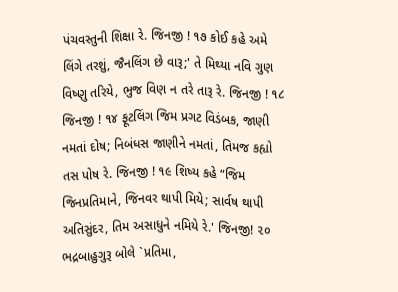પંચવસ્તુની શિક્ષા રે. જિનજી ! ૧૭ કોઈ કહે અમે લિંગે તરશું, જૈનલિંગ છે વારૂ;' તે મિથ્યા નવિ ગુણ વિષ્ણુ તરિયે, ભુજ વિણ ન તરે તારૂ રે. જિનજી ! ૧૮ જિનજી ! ૧૪ ફૂટલિંગ જિમ પ્રગટ વિડંબક, જાણી નમતાં દોષ; નિબંધસ જાણીને નમતાં, તિમજ કહ્યો તસ પોષ રે. જિનજી ! ૧૯ શિષ્ય કહે “જિમ જિનપ્રતિમાને, જિનવર થાપી મિયે; સાર્વષ થાપી અતિસુંદર, તિમ અસાધુને નમિયે રે.' જિનજી! ૨૦ ભદ્રબાહુગુરૂ બોલે `પ્રતિમા,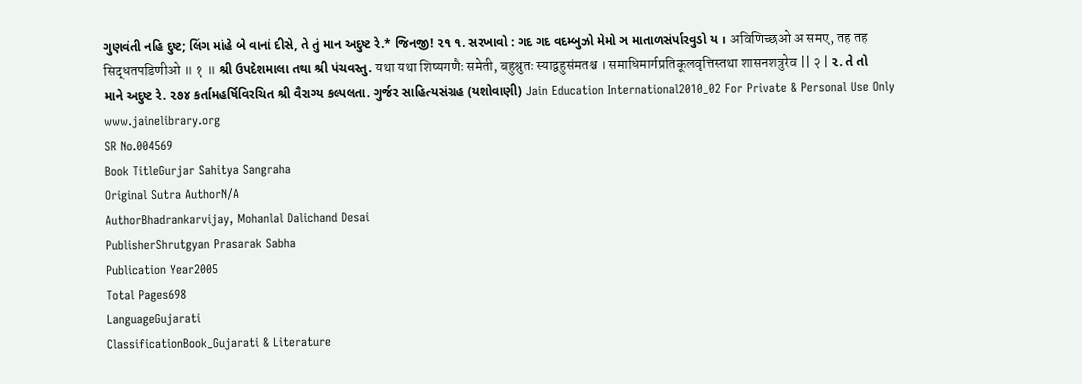ગુણવંતી નહિ દુષ્ટ; લિંગ માંહે બે વાનાં દીસે, તે તું માન અદુષ્ટ રે.* જિનજી! ૨૧ ૧. સરખાવો : ગદ ગદ વદમ્બુઝો મેમો ઞ માતાળસંર્પારવુડો ય । अविणिच्छओ अ समए, तह तह सिद्धतपडिणीओ ॥ १ ॥ શ્રી ઉપદેશમાલા તથા શ્રી પંચવસ્તુ. यथा यथा शिष्यगणैः समेती, बहुश्रुतः स्याद्वहुसंमतश्च । समाधिमार्गप्रतिकूलवृत्तिस्तथा शासनशत्रुरेव || २ | ૨. તે તો માને અદુષ્ટ રે. ૨૭૪ કર્તામહર્ષિવિરચિત શ્રી વૈરાગ્ય કલ્પલતા. ગુર્જર સાહિત્યસંગ્રહ (યશોવાણી) Jain Education International2010_02 For Private & Personal Use Only www.jainelibrary.org
SR No.004569
Book TitleGurjar Sahitya Sangraha
Original Sutra AuthorN/A
AuthorBhadrankarvijay, Mohanlal Dalichand Desai
PublisherShrutgyan Prasarak Sabha
Publication Year2005
Total Pages698
LanguageGujarati
ClassificationBook_Gujarati & Literature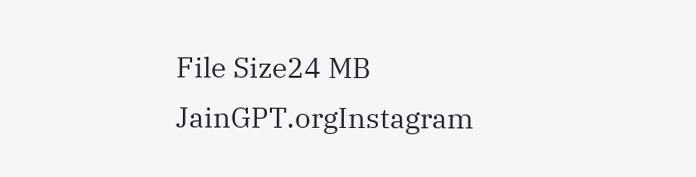File Size24 MB
JainGPT.orgInstagram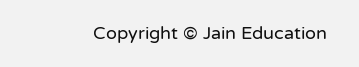Copyright © Jain Education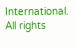International. All rights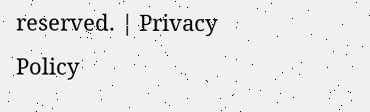reserved. | Privacy Policy